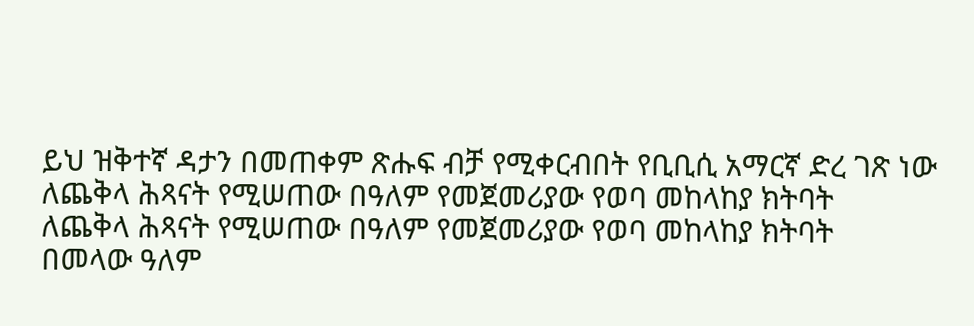ይህ ዝቅተኛ ዳታን በመጠቀም ጽሑፍ ብቻ የሚቀርብበት የቢቢሲ አማርኛ ድረ ገጽ ነው
ለጨቅላ ሕጻናት የሚሠጠው በዓለም የመጀመሪያው የወባ መከላከያ ክትባት
ለጨቅላ ሕጻናት የሚሠጠው በዓለም የመጀመሪያው የወባ መከላከያ ክትባት
በመላው ዓለም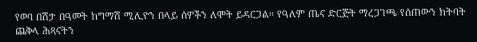የወባ በሽታ በዓመት ከግማሽ ሚሊዮን በላይ ሰዎችን ለሞት ይዳርጋል። የዓለም ጤና ድርጅት ማረጋገጫ የሰጠውን ክትባት ጨቅላ ሕጻናትን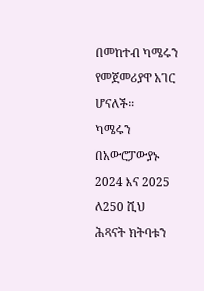በመከተብ ካሜሩን የመጀመሪያዋ አገር ሆናለች።
ካሜሩን በአውሮፓውያኑ 2024 እና 2025 ለ250 ሺህ ሕጻናት ክትባቱን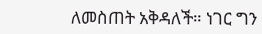ለመስጠት አቅዳለች። ነገር ግን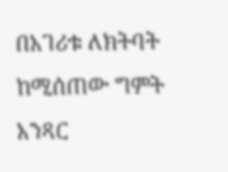በአገሪቱ ለክትባት ከሚሰጠው ግምት አንጻር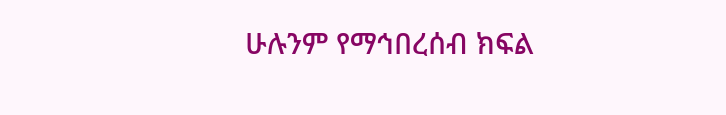ሁሉንም የማኅበረሰብ ክፍል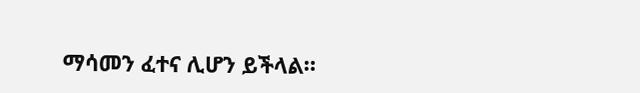ማሳመን ፈተና ሊሆን ይችላል።